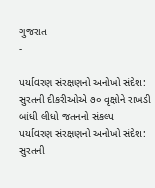ગુજરાત
-

પર્યાવરણ સંરક્ષણનો અનોખો સંદેશ: સુરતની દીકરીઓએ ૭૦ વૃક્ષોને રાખડી બાંધી લીધો જતનનો સંકલ્પ
પર્યાવરણ સંરક્ષણનો અનોખો સંદેશ: સુરતની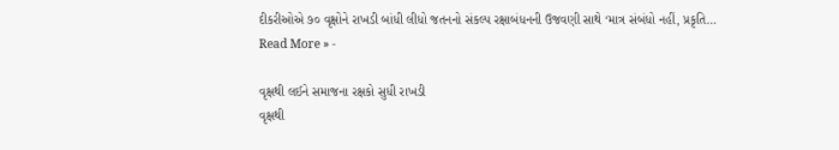દીકરીઓએ ૭૦ વૃક્ષોને રાખડી બાંધી લીધો જતનનો સંકલ્પ રક્ષાબંધનની ઉજવણી સાથે ‘માત્ર સંબંધો નહીં, પ્રકૃતિ…
Read More » -

વૃક્ષથી લઈને સમાજના રક્ષકો સુધી રાખડી
વૃક્ષથી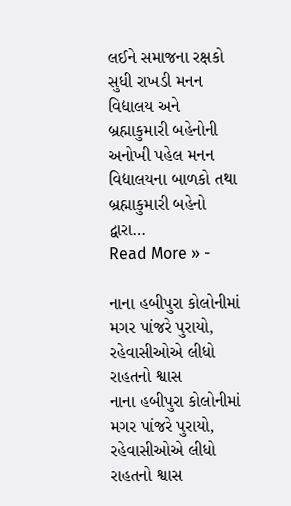લઈને સમાજના રક્ષકો સુધી રાખડી મનન વિદ્યાલય અને બ્રહ્માકુમારી બહેનોની અનોખી પહેલ મનન વિદ્યાલયના બાળકો તથા બ્રહ્માકુમારી બહેનો દ્વારા…
Read More » -

નાના હબીપુરા કોલોનીમાં મગર પાંજરે પુરાયો, રહેવાસીઓએ લીધો રાહતનો શ્વાસ
નાના હબીપુરા કોલોનીમાં મગર પાંજરે પુરાયો, રહેવાસીઓએ લીધો રાહતનો શ્વાસ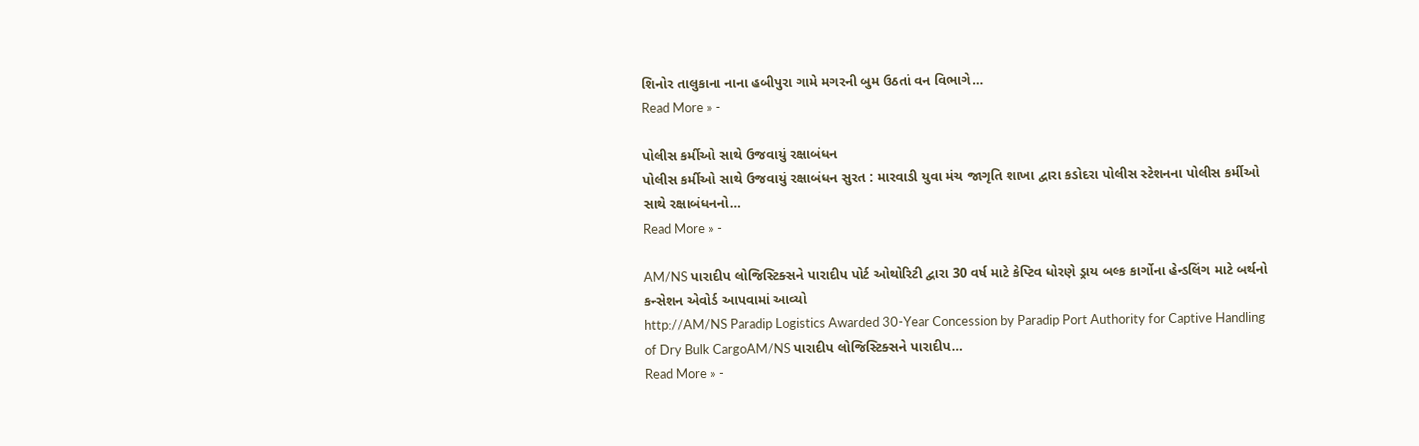શિનોર તાલુકાના નાના હબીપુરા ગામે મગરની બુમ ઉઠતાં વન વિભાગે…
Read More » -

પોલીસ કર્મીઓ સાથે ઉજવાયું રક્ષાબંધન
પોલીસ કર્મીઓ સાથે ઉજવાયું રક્ષાબંધન સુરત : મારવાડી યુવા મંચ જાગૃતિ શાખા દ્વારા કડોદરા પોલીસ સ્ટેશનના પોલીસ કર્મીઓ સાથે રક્ષાબંધનનો…
Read More » -

AM/NS પારાદીપ લોજિસ્ટિક્સને પારાદીપ પોર્ટ ઓથોરિટી દ્વારા 30 વર્ષ માટે કેપ્ટિવ ધોરણે ડ્રાય બલ્ક કાર્ગોના હેન્ડલિંગ માટે બર્થનો કન્સેશન એવોર્ડ આપવામાં આવ્યો
http://AM/NS Paradip Logistics Awarded 30-Year Concession by Paradip Port Authority for Captive Handling of Dry Bulk CargoAM/NS પારાદીપ લોજિસ્ટિક્સને પારાદીપ…
Read More » -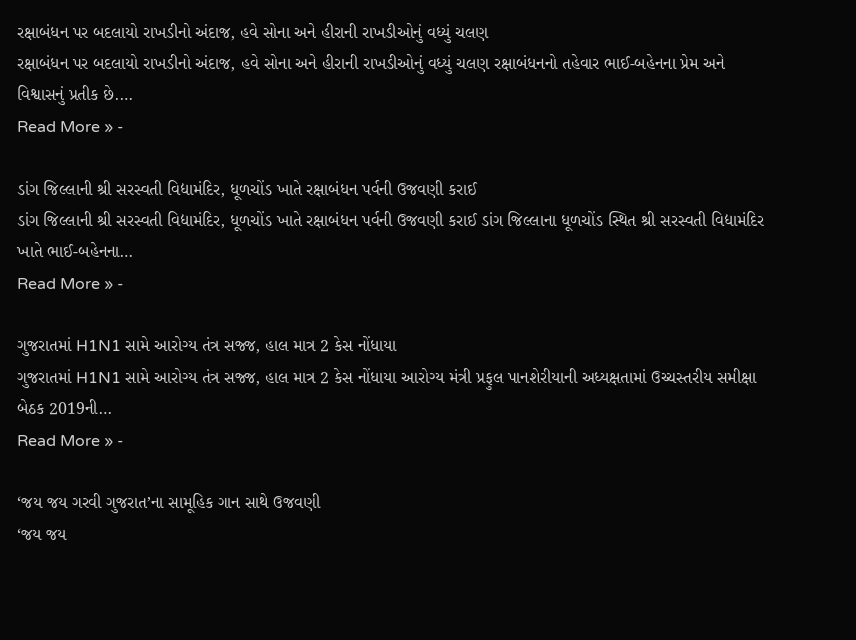રક્ષાબંધન પર બદલાયો રાખડીનો અંદાજ, હવે સોના અને હીરાની રાખડીઓનું વધ્યું ચલણ
રક્ષાબંધન પર બદલાયો રાખડીનો અંદાજ, હવે સોના અને હીરાની રાખડીઓનું વધ્યું ચલણ રક્ષાબંધનનો તહેવાર ભાઈ-બહેનના પ્રેમ અને વિશ્વાસનું પ્રતીક છે.…
Read More » -

ડાંગ જિલ્લાની શ્રી સરસ્વતી વિદ્યામંદિર, ધૂળચોંડ ખાતે રક્ષાબંધન પર્વની ઉજવણી કરાઈ
ડાંગ જિલ્લાની શ્રી સરસ્વતી વિદ્યામંદિર, ધૂળચોંડ ખાતે રક્ષાબંધન પર્વની ઉજવણી કરાઈ ડાંગ જિલ્લાના ધૂળચોંડ સ્થિત શ્રી સરસ્વતી વિદ્યામંદિર ખાતે ભાઈ-બહેનના…
Read More » -

ગુજરાતમાં H1N1 સામે આરોગ્ય તંત્ર સજ્જ, હાલ માત્ર 2 કેસ નોંધાયા
ગુજરાતમાં H1N1 સામે આરોગ્ય તંત્ર સજ્જ, હાલ માત્ર 2 કેસ નોંધાયા આરોગ્ય મંત્રી પ્રફુલ પાનશેરીયાની અધ્યક્ષતામાં ઉચ્ચસ્તરીય સમીક્ષા બેઠક 2019ની…
Read More » -

‘જય જય ગરવી ગુજરાત’ના સામૂહિક ગાન સાથે ઉજવણી
‘જય જય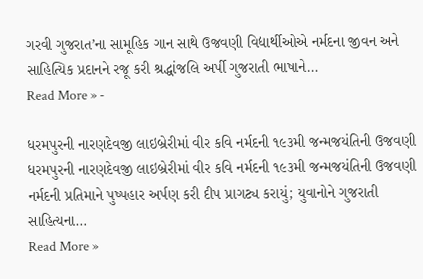ગરવી ગુજરાત’ના સામૂહિક ગાન સાથે ઉજવણી વિદ્યાર્થીઓએ નર્મદના જીવન અને સાહિત્યિક પ્રદાનને રજૂ કરી શ્રદ્ધાંજલિ અર્પી ગુજરાતી ભાષાને…
Read More » -

ધરમપુરની નારણદેવજી લાઇબ્રેરીમાં વીર કવિ નર્મદની ૧૯૩મી જન્મજયંતિની ઉજવણી
ધરમપુરની નારણદેવજી લાઇબ્રેરીમાં વીર કવિ નર્મદની ૧૯૩મી જન્મજયંતિની ઉજવણી નર્મદની પ્રતિમાને પુષ્પહાર અર્પણ કરી દીપ પ્રાગટ્ય કરાયું; યુવાનોને ગુજરાતી સાહિત્યના…
Read More »